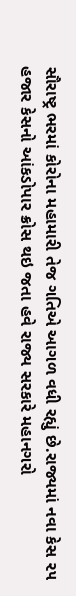સૌરાષ્ટ્ર ભરમાં કોરોના મહામારી તેજ ગતિએ આગળ વધી રહ્યું છે.રાજ્યમાં નવા કેસ ૨૫ હજાર કેસનો આંકડોપાર ક્રોસ થઇ જતા હવે રાજ્ય સરકારે મહાનગરો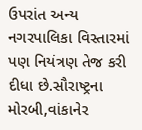ઉપરાંત અન્ય નગરપાલિકા વિસ્તારમાં પણ નિયંત્રણ તેજ કરી દીધા છે.સૌરાષ્ટ્રના મોરબી,વાંકાનેર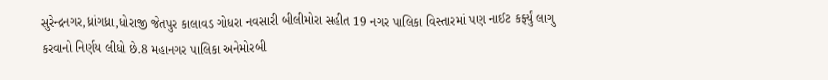સુરેન્દ્રનગર,ધ્રાંગધ્રા,ધોરાજી જેતપુર કાલાવડ ગોધરા નવસારી બીલીમોરા સહીત 19 નગર પાલિકા વિસ્તારમાં પણ નાઈટ કર્ફ્યું લાગુ કરવાનો નિર્ણય લીધો છે.8 મહાનગર પાલિકા અનેમોરબી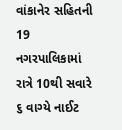વાંકાનેર સહિતની 19 નગરપાલિકામાં રાત્રે 10થી સવારે ૬ વાગ્યે નાઈટ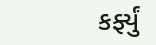કર્ફ્યું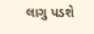લાગુ પડશે